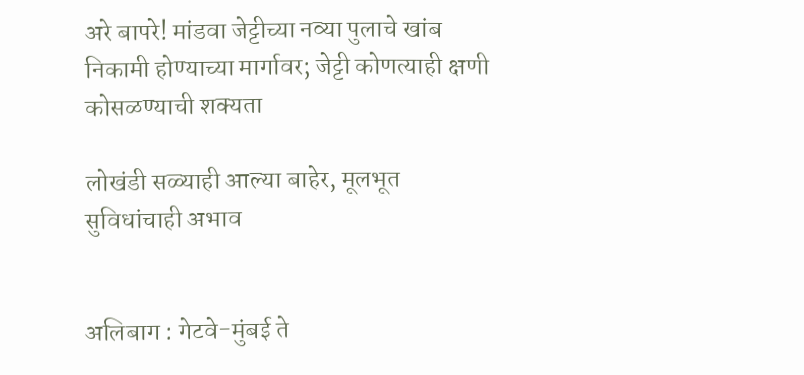अरे बापरे! मांडवा जेट्टीच्या नव्या पुलाचे खांब निकामी होण्याच्या मार्गावर; जेट्टी कोणत्याही क्षणी कोसळण्याची शक्यता

लोखंडी सळ्याही आल्या बाहेर, मूलभूत सुविधांचाही अभाव


अलिबाग : गेटवे-मुंबई ते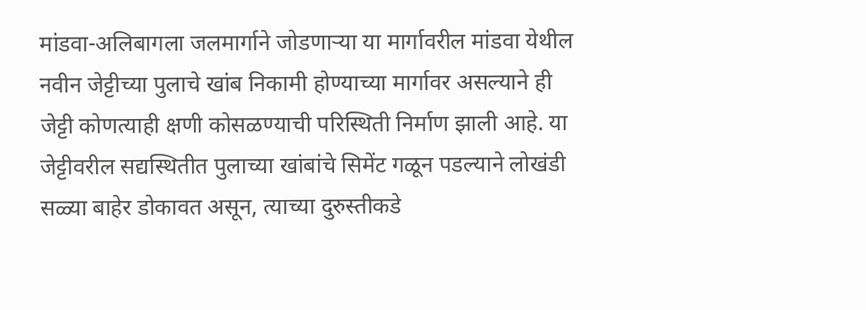मांडवा-अलिबागला जलमार्गाने जोडणाऱ्या या मार्गावरील मांडवा येथील नवीन जेट्टीच्या पुलाचे खांब निकामी होण्याच्या मार्गावर असल्याने ही जेट्टी कोणत्याही क्षणी कोसळण्याची परिस्थिती निर्माण झाली आहे. या जेट्टीवरील सद्यस्थितीत पुलाच्या खांबांचे सिमेंट गळून पडल्याने लोखंडी सळ्या बाहेर डोकावत असून, त्याच्या दुरुस्तीकडे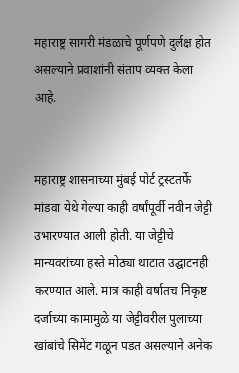महाराष्ट्र सागरी मंडळाचे पूर्णपणे दुर्लक्ष होत असल्याने प्रवाशांनी संताप व्यक्त केला आहे.


महाराष्ट्र शासनाच्या मुंबई पोर्ट ट्रस्टतर्फे मांडवा येथे गेल्या काही वर्षांपूर्वी नवीन जेट्टी उभारण्यात आली होती. या जेट्टीचे मान्यवरांच्या हस्ते मोठ्या थाटात उद्घाटनही करण्यात आले. मात्र काही वर्षातच निकृष्ट दर्जाच्या कामामुळे या जेट्टीवरील पुलाच्या खांबांचे सिमेंट गळून पडत असल्याने अनेक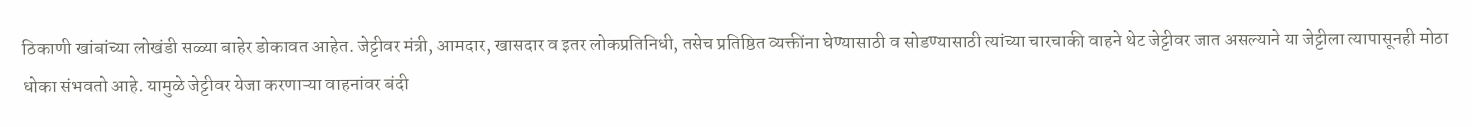ठिकाणी खांबांच्या लोखंडी सळ्या बाहेर डोकावत आहेत. जेट्टीवर मंत्री, आमदार, खासदार व इतर लोकप्रतिनिधी, तसेच प्रतिष्ठित व्यक्तींना घेण्यासाठी व सोडण्यासाठी त्यांच्या चारचाकी वाहने थेट जेट्टीवर जात असल्याने या जेट्टीला त्यापासूनही मोठा धोका संभवतो आहे. यामुळे जेट्टीवर येजा करणाऱ्या वाहनांवर बंदी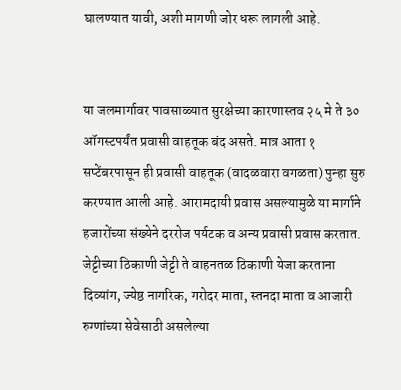घालण्यात यावी, अशी मागणी जोर धरू लागली आहे.


या जलमार्गावर पावसाळ्यात सुरक्षेच्या कारणास्तव २५ मे ते ३० ऑगस्टपर्यंत प्रवासी वाहतूक बंद असते. मात्र आता १ सप्टेंबरपासून ही प्रवासी वाहतूक (वादळवारा वगळता) पुन्हा सुरु करण्यात आली आहे. आरामदायी प्रवास असल्यामुळे या मार्गाने हजारोंच्या संख्येने दररोज पर्यटक व अन्य प्रवासी प्रवास करतात. जेट्टीच्या ठिकाणी जेट्टी ते वाहनतळ ठिकाणी येजा करताना दिव्यांग, ज्येष्ठ नागरिक, गरोदर माता, स्तनदा माता व आजारी रुग्णांच्या सेवेसाठी असलेल्या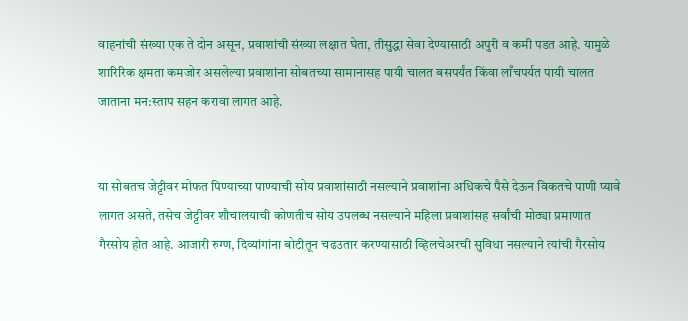वाहनांची संख्या एक ते दोन असून, प्रवाशांची संख्या लक्षात घेता, तीसुद्धा सेवा देण्यासाठी अपुरी व कमी पडत आहे. यामुळे शारिरिक क्षमता कमजोर असलेल्या प्रवाशांना सोबतच्या सामानासह पायी चालत बसपर्यंत किंवा लाँचपर्यत पायी चालत जाताना मन:स्ताप सहन करावा लागत आहे.


या सोबतच जेट्टीवर मोफत पिण्याच्या पाण्याची सोय प्रवाशांसाठी नसल्याने प्रवाशांना अधिकचे पैसे देऊन विकतचे पाणी प्यावे लागत असते, तसेच जेट्टीवर शौचालयाची कोणतीच सोय उपलब्ध नसल्याने महिला प्रवाशांसह सर्वांची मोठ्या प्रमाणात गैरसोय होत आहे. आजारी रुग्ण, दिव्यांगांना बोटीतून चढउतार करण्यासाठी व्हिलचेअरची सुविधा नसल्याने त्यांची गैरसोय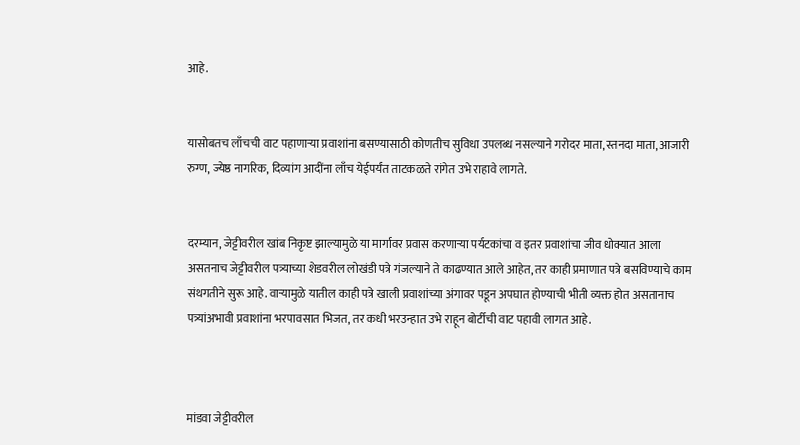आहे.


यासोबतच लाँचची वाट पहाणाऱ्या प्रवाशांना बसण्यासाठी कोणतीच सुविधा उपलब्ध नसल्याने गरोदर माता, स्तनदा माता, आजारी रुग्ण, ज्येष्ठ नागरिक, दिव्यांग आदींना लाँच येईपर्यंत ताटकळते रांगेत उभे राहावे लागते.


दरम्यान, जेट्टीवरील खांब निकृष्ट झाल्यामुळे या मार्गावर प्रवास करणाऱ्या पर्यटकांचा व इतर प्रवाशांचा जीव धोक्यात आला असतनाच जेट्टीवरील पत्र्याच्या शेडवरील लोखंडी पत्रे गंजल्याने ते काढण्यात आले आहेत, तर काही प्रमाणात पत्रे बसविण्याचे काम संथगतीने सुरू आहे. वाऱ्यामुळे यातील काही पत्रे खाली प्रवाशांच्या अंगावर पडून अपघात होण्याची भीती व्यक्त होत असतानाच पत्र्यांअभावी प्रवाशांना भरपावसात भिजत, तर कधी भरउन्हात उभे राहून बोर्टीची वाट पहावी लागत आहे.



मांडवा जेट्टीवरील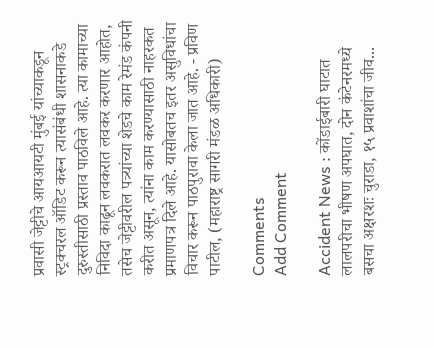प्रवासी जेट्टीचे आयआयटी मुंबई यांच्याकडून स्ट्रक्चरल ऑडिट करून त्यासंबंधी शासनाकडे दुरुस्तीसाठी प्रस्ताव पाठविले आहे. त्या कामाच्या निविदा काढून लवकरात लवकर करणार आहोत, तसेच जेट्टीवरील पत्र्यांच्या शेडचे काम रेमंड कंपनी करीत असून, त्यांना काम करण्यासाठी नाहरकत प्रमाणपत्र दिले आहे. यासोबतच इतर असुविधांचा विचार करून पाठपुरावा केला जात आहे. - प्रविण पाटील, (महाराष्ट्र सागरी मंडळ अधिकारी)

Comments
Add Comment

Accident News : कोंडाईबारी घाटात लालपरीचा भीषण अपघात, दोन कंटेनरमध्ये बसचा अक्षरशः चुराडा, १५ प्रवाशांचा जीव...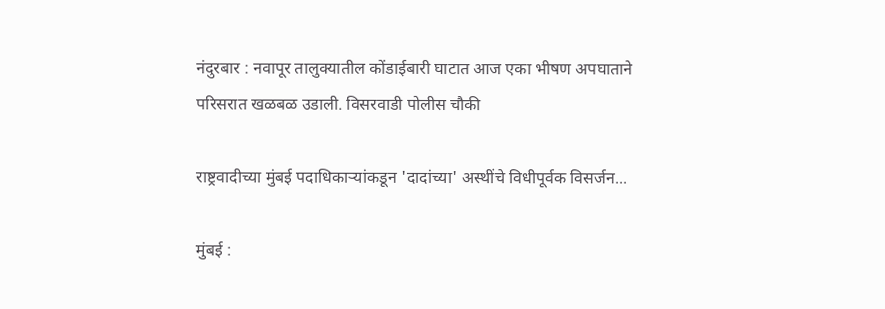नंदुरबार : नवापूर तालुक्यातील कोंडाईबारी घाटात आज एका भीषण अपघाताने परिसरात खळबळ उडाली. विसरवाडी पोलीस चौकी

राष्ट्रवादीच्या मुंबई पदाधिकाऱ्यांकडून 'दादांच्या' अस्थींचे विधीपूर्वक विसर्जन...

मुंबई :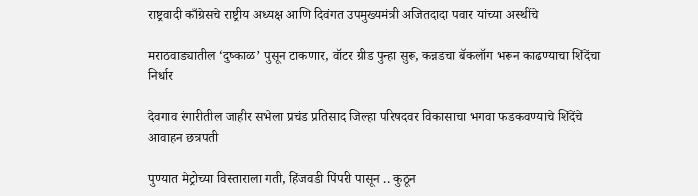राष्ट्रवादी काँग्रेसचे राष्ट्रीय अध्यक्ष आणि दिवंगत उपमुख्यमंत्री अजितदादा पवार यांच्या अस्थींचे

मराठवाड्यातील ‘दुष्काळ’ पुसून टाकणार, वॉटर ग्रीड पुन्हा सुरू, कन्नडचा बॅकलॉग भरून काढण्याचा शिंदेंचा निर्धार

देवगाव रंगारीतील जाहीर सभेला प्रचंड प्रतिसाद जिल्हा परिषदवर विकासाचा भगवा फडकवण्याचे शिंदेंचे आवाहन छत्रपती

पुण्यात मेट्रोच्या विस्ताराला गती, हिंजवडी पिंपरी पासून .. कुठून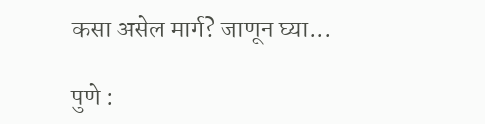कसा असेल मार्ग? जाणून घ्या...

पुणे :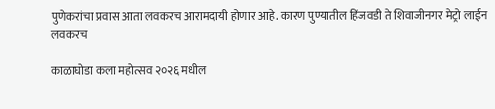पुणेकरांचा प्रवास आता लवकरच आरामदायी होणार आहे. कारण पुण्यातील हिंजवडी ते शिवाजीनगर मेट्रो लाईन लवकरच

काळाघोडा कला महोत्सव २०२६ मधील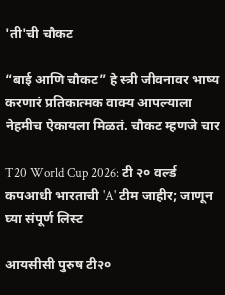'ती'ची चौकट

“बाई आणि चौकट” हे स्त्री जीवनावर भाष्य करणारं प्रतिकात्मक वाक्य आपल्याला नेहमीच ऐकायला मिळतं. चौकट म्हणजे चार

T20 World Cup 2026: टी २० वर्ल्ड कपआधी भारताची 'A' टीम जाहीर; जाणून घ्या संपूर्ण लिस्ट

आयसीसी पुरुष टी२०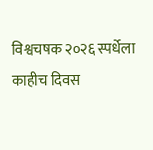विश्वचषक २०२६ स्पर्धेला काहीच दिवस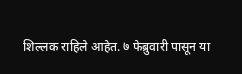शिल्लक राहिले आहेत. ७ फेब्रुवारी पासून या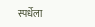स्पर्धेला